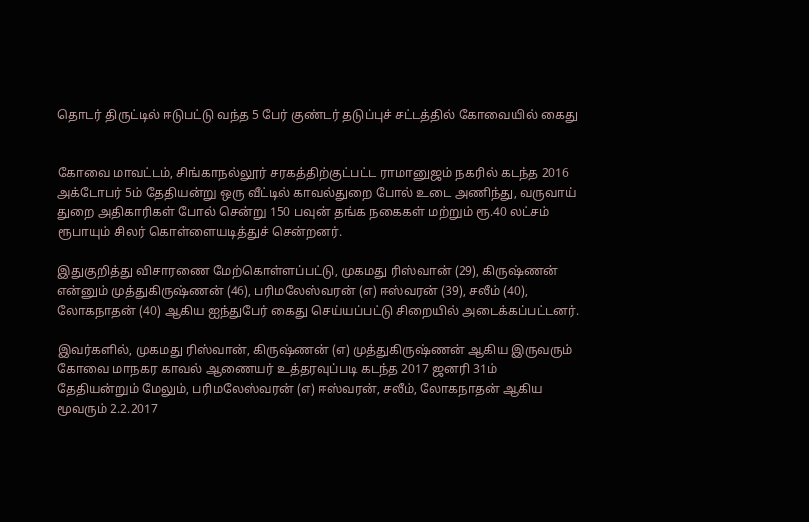தொடர் திருட்டில் ஈடுபட்டு வந்த 5 பேர் குண்டர் தடுப்புச் சட்டத்தில் கோவையில் கைது


கோவை மாவட்டம், சிங்காநல்லூர் சரகத்திற்குட்பட்ட ராமானுஜம் நகரில் கடந்த 2016 அக்டோபர் 5ம் தேதியன்று ஒரு வீட்டில் காவல்துறை போல் உடை அணிந்து, வருவாய் துறை அதிகாரிகள் போல் சென்று 150 பவுன் தங்க நகைகள் மற்றும் ரூ.40 லட்சம் ரூபாயும் சிலர் கொள்ளையடித்துச் சென்றனர்.

இதுகுறித்து விசாரணை மேற்கொள்ளப்பட்டு, முகமது ரிஸ்வான் (29), கிருஷ்ணன் என்னும் முத்துகிருஷ்ணன் (46), பரிமலேஸ்வரன் (எ) ஈஸ்வரன் (39), சலீம் (40), லோகநாதன் (40) ஆகிய ஐந்துபேர் கைது செய்யப்பட்டு சிறையில் அடைக்கப்பட்டனர்.

இவர்களில், முகமது ரிஸ்வான், கிருஷ்ணன் (எ) முத்துகிருஷ்ணன் ஆகிய இருவரும் கோவை மாநகர காவல் ஆணையர் உத்தரவுப்படி கடந்த 2017 ஜனரி 31ம் தேதியன்றும் மேலும், பரிமலேஸ்வரன் (எ) ஈஸ்வரன், சலீம், லோகநாதன் ஆகிய மூவரும் 2.2.2017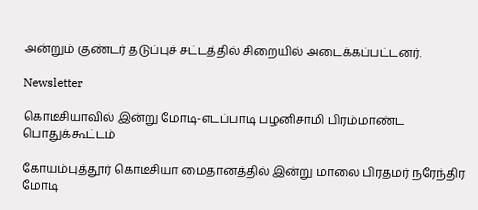அன்றும் குண்டர் தடுப்புச் சட்டத்தில் சிறையில் அடைக்கப்பட்டனர்.

Newsletter

கொடீசியாவில் இன்று மோடி-எடப்பாடி பழனிசாமி பிரம்மாண்ட பொதுக்கூட்டம்

கோயம்புத்தூர் கொடீசியா மைதானத்தில் இன்று மாலை பிரதமர் நரேந்திர மோடி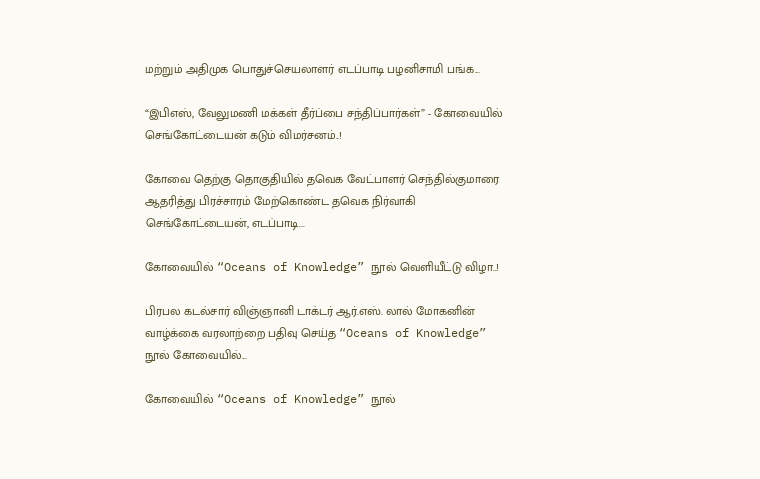மற்றும் அதிமுக பொதுச்செயலாளர் எடப்பாடி பழனிசாமி பங்க...

“இபிஎஸ், வேலுமணி மக்கள் தீர்ப்பை சந்திப்பார்கள்” - கோவையில் செங்கோட்டையன் கடும் விமர்சனம்..!

கோவை தெற்கு தொகுதியில் தவெக வேட்பாளர் செந்தில்குமாரை ஆதரித்து பிரச்சாரம் மேற்கொண்ட தவெக நிர்வாகி செங்கோட்டையன், எடப்பாடி...

கோவையில் “Oceans of Knowledge” நூல் வெளியீட்டு விழா..!

பிரபல கடல்சார் விஞ்ஞானி டாக்டர் ஆர்.எஸ். லால் மோகனின் வாழ்க்கை வரலாற்றை பதிவு செய்த “Oceans of Knowledge” நூல் கோவையில்...

கோவையில் “Oceans of Knowledge” நூல்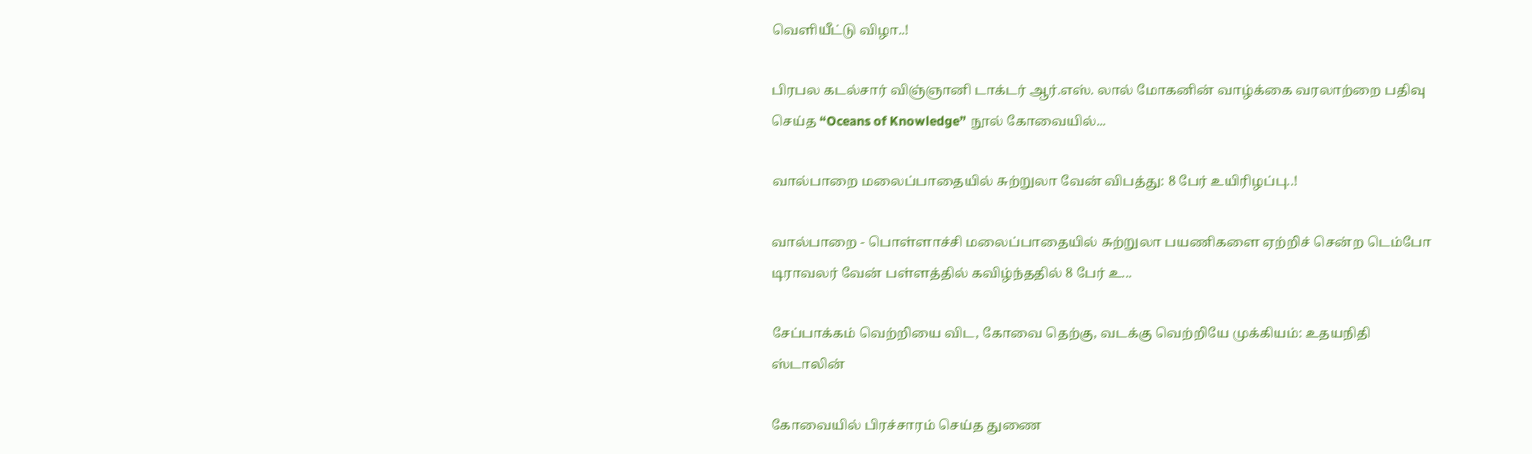வெளியீட்டு விழா..!

பிரபல கடல்சார் விஞ்ஞானி டாக்டர் ஆர்.எஸ். லால் மோகனின் வாழ்க்கை வரலாற்றை பதிவு செய்த “Oceans of Knowledge” நூல் கோவையில்...

வால்பாறை மலைப்பாதையில் சுற்றுலா வேன் விபத்து: 8 பேர் உயிரிழப்பு..!

வால்பாறை - பொள்ளாச்சி மலைப்பாதையில் சுற்றுலா பயணிகளை ஏற்றிச் சென்ற டெம்போ டிராவலர் வேன் பள்ளத்தில் கவிழ்ந்ததில் 8 பேர் உ...

சேப்பாக்கம் வெற்றியை விட, கோவை தெற்கு, வடக்கு வெற்றியே முக்கியம்: உதயநிதி ஸ்டாலின்

கோவையில் பிரச்சாரம் செய்த துணை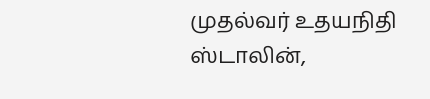முதல்வர் உதயநிதி ஸ்டாலின்,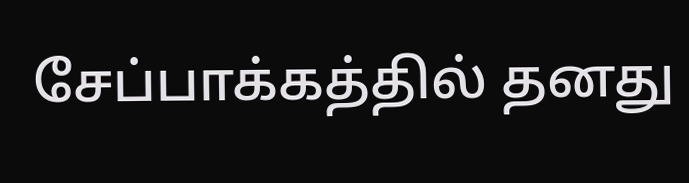சேப்பாக்கத்தில் தனது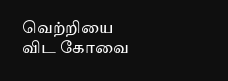வெற்றியை விட கோவை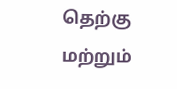தெற்கு மற்றும்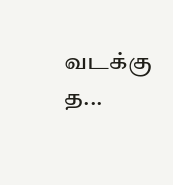வடக்கு த...